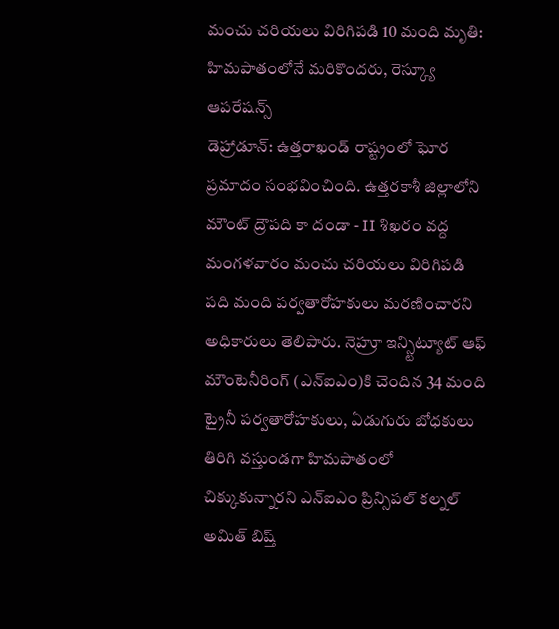మంచు చరియలు విరిగిపడి 10 మంది మృతి: హిమపాతంలోనే మరికొందరు, రెస్క్యూ ఆపరేషన్స్
డెహ్రాడూన్: ఉత్తరాఖండ్ రాష్ట్రంలో ఘోర ప్రమాదం సంభవించింది. ఉత్తరకాశీ జిల్లాలోని మౌంట్ ద్రౌపది కా దండా - II శిఖరం వద్ద మంగళవారం మంచు చరియలు విరిగిపడి పది మంది పర్వతారోహకులు మరణించారని అధికారులు తెలిపారు. నెహ్రూ ఇన్స్టిట్యూట్ ఆఫ్ మౌంటెనీరింగ్ (ఎన్ఐఎం)కి చెందిన 34 మంది ట్రైనీ పర్వతారోహకులు, ఏడుగురు బోధకులు తిరిగి వస్తుండగా హిమపాతంలో చిక్కుకున్నారని ఎన్ఐఎం ప్రిన్సిపల్ కల్నల్ అమిత్ బిష్త్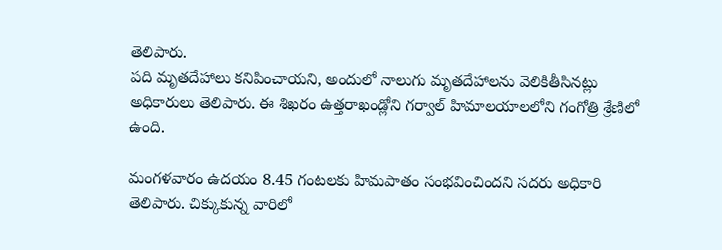తెలిపారు.
పది మృతదేహాలు కనిపించాయని, అందులో నాలుగు మృతదేహాలను వెలికితీసినట్లు అధికారులు తెలిపారు. ఈ శిఖరం ఉత్తరాఖండ్లోని గర్వాల్ హిమాలయాలలోని గంగోత్రి శ్రేణిలో ఉంది.

మంగళవారం ఉదయం 8.45 గంటలకు హిమపాతం సంభవించిందని సదరు అధికారి తెలిపారు. చిక్కుకున్న వారిలో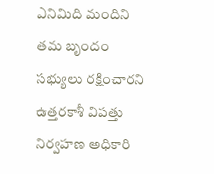ఎనిమిది మందిని తమ బృందం సభ్యులు రక్షించారని ఉత్తరకాశీ విపత్తు నిర్వహణ అధికారి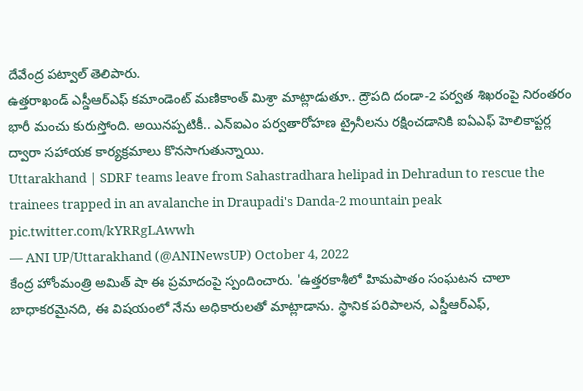దేవేంద్ర పట్వాల్ తెలిపారు.
ఉత్తరాఖండ్ ఎస్డీఆర్ఎఫ్ కమాండెంట్ మణికాంత్ మిశ్రా మాట్లాడుతూ.. ద్రౌపది దండా-2 పర్వత శిఖరంపై నిరంతరం భారీ మంచు కురుస్తోంది. అయినప్పటికీ.. ఎన్ఐఎం పర్వతారోహణ ట్రైనీలను రక్షించడానికి ఐఏఎఫ్ హెలికాప్టర్ల ద్వారా సహాయక కార్యక్రమాలు కొనసాగుతున్నాయి.
Uttarakhand | SDRF teams leave from Sahastradhara helipad in Dehradun to rescue the trainees trapped in an avalanche in Draupadi's Danda-2 mountain peak pic.twitter.com/kYRRgLAwwh
— ANI UP/Uttarakhand (@ANINewsUP) October 4, 2022
కేంద్ర హోంమంత్రి అమిత్ షా ఈ ప్రమాదంపై స్పందించారు. 'ఉత్తరకాశీలో హిమపాతం సంఘటన చాలా బాధాకరమైనది, ఈ విషయంలో నేను అధికారులతో మాట్లాడాను. స్థానిక పరిపాలన, ఎస్డీఆర్ఎఫ్,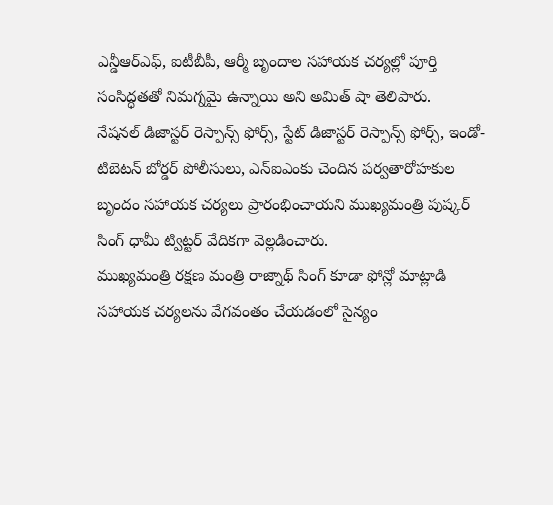ఎన్డీఆర్ఎఫ్, ఐటీబీపీ, ఆర్మీ బృందాల సహాయక చర్యల్లో పూర్తి సంసిద్ధతతో నిమగ్నమై ఉన్నాయి అని అమిత్ షా తెలిపారు.
నేషనల్ డిజాస్టర్ రెస్పాన్స్ ఫోర్స్, స్టేట్ డిజాస్టర్ రెస్పాన్స్ ఫోర్స్, ఇండో-టిబెటన్ బోర్డర్ పోలీసులు, ఎన్ఐఎంకు చెందిన పర్వతారోహకుల బృందం సహాయక చర్యలు ప్రారంభించాయని ముఖ్యమంత్రి పుష్కర్ సింగ్ ధామీ ట్విట్టర్ వేదికగా వెల్లడించారు.
ముఖ్యమంత్రి రక్షణ మంత్రి రాజ్నాథ్ సింగ్ కూడా ఫోన్లో మాట్లాడి సహాయక చర్యలను వేగవంతం చేయడంలో సైన్యం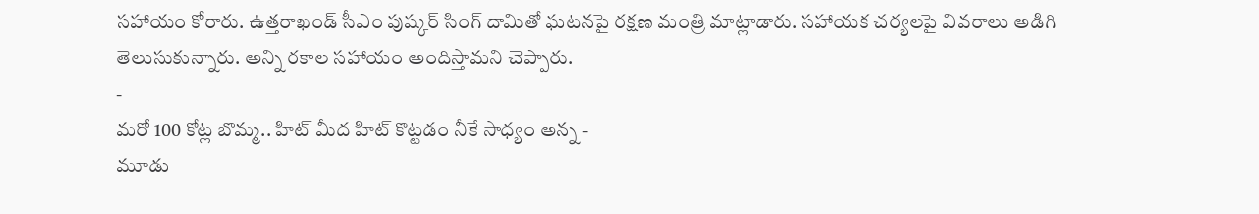సహాయం కోరారు. ఉత్తరాఖండ్ సీఎం పుష్కర్ సింగ్ దామితో ఘటనపై రక్షణ మంత్రి మాట్లాడారు. సహాయక చర్యలపై వివరాలు అడిగి తెలుసుకున్నారు. అన్ని రకాల సహాయం అందిస్తామని చెప్పారు.
-
మరో 100 కోట్ల బొమ్మ.. హిట్ మీద హిట్ కొట్టడం నీకే సాధ్యం అన్న -
మూడు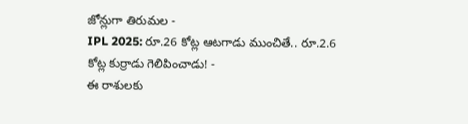జోన్లుగా తిరుమల -
IPL 2025: రూ.26 కోట్ల ఆటగాడు ముంచితే.. రూ.2.6 కోట్ల కుర్రాడు గెలిపించాడు! -
ఈ రాశులకు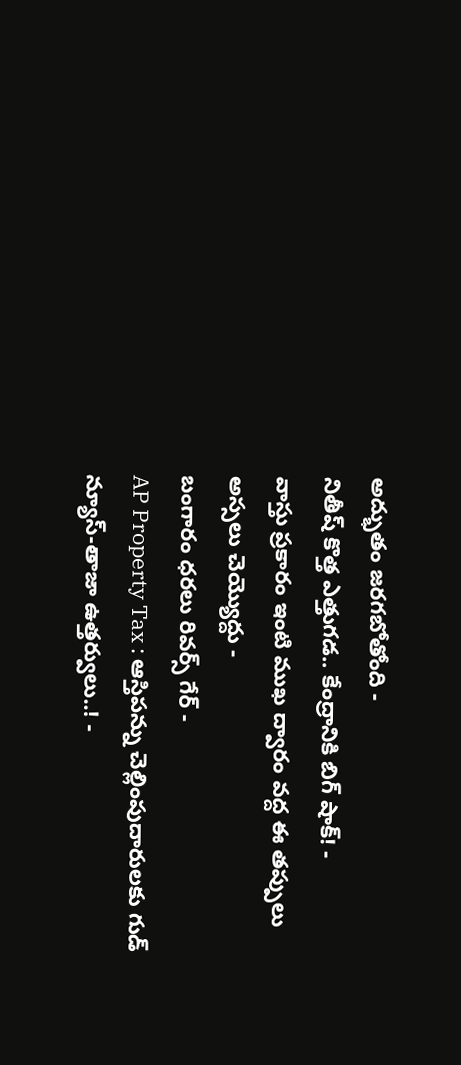అద్భుతం జరగబోతోంది -
నితీష్ కొత్త ఎత్తుగడ.. కేంద్రానికి బిగ్ షాక్! -
వాస్తు ప్రకారం ఇంటి ముఖ ద్వారం వద్ద ఈ తప్పులు అస్సలు చెయ్యొద్దు -
బంగారం ధరలు రివర్స్ గేర్ -
AP Property Tax : ఆస్తిపన్ను చెల్లింపుదారులకు గుడ్ న్యూస్-తాజా ఉత్తర్వులు..! -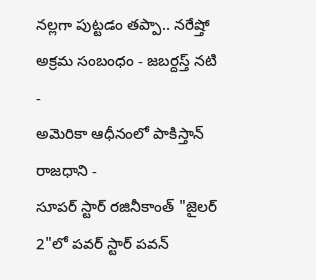నల్లగా పుట్టడం తప్పా.. నరేష్తో అక్రమ సంబంధం - జబర్దస్త్ నటి -
అమెరికా ఆధీనంలో పాకిస్తాన్ రాజధాని -
సూపర్ స్టార్ రజినీకాంత్ "జైలర్ 2"లో పవర్ స్టార్ పవన్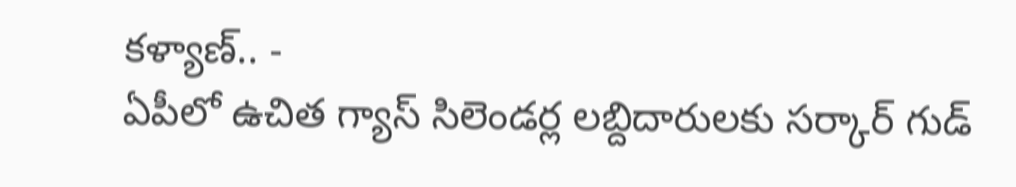కళ్యాణ్.. -
ఏపీలో ఉచిత గ్యాస్ సిలెండర్ల లబ్దిదారులకు సర్కార్ గుడ్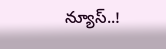న్యూస్..!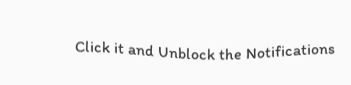Click it and Unblock the Notifications